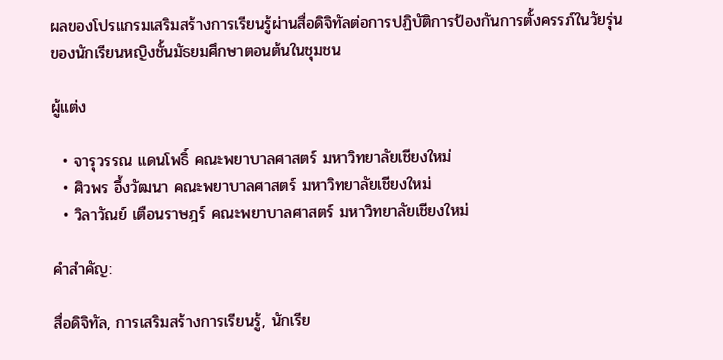ผลของโปรแกรมเสริมสร้างการเรียนรู้ผ่านสื่อดิจิทัลต่อการปฏิบัติการป้องกันการตั้งครรภ์ในวัยรุ่น ของนักเรียนหญิงชั้นมัธยมศึกษาตอนต้นในชุมชน

ผู้แต่ง

  • จารุวรรณ แดนโพธิ์ คณะพยาบาลศาสตร์ มหาวิทยาลัยเชียงใหม่
  • ศิวพร อึ้งวัฒนา คณะพยาบาลศาสตร์ มหาวิทยาลัยเชียงใหม่
  • วิลาวัณย์ เตือนราษฎร์ คณะพยาบาลศาสตร์ มหาวิทยาลัยเชียงใหม่

คำสำคัญ:

สื่อดิจิทัล, การเสริมสร้างการเรียนรู้, นักเรีย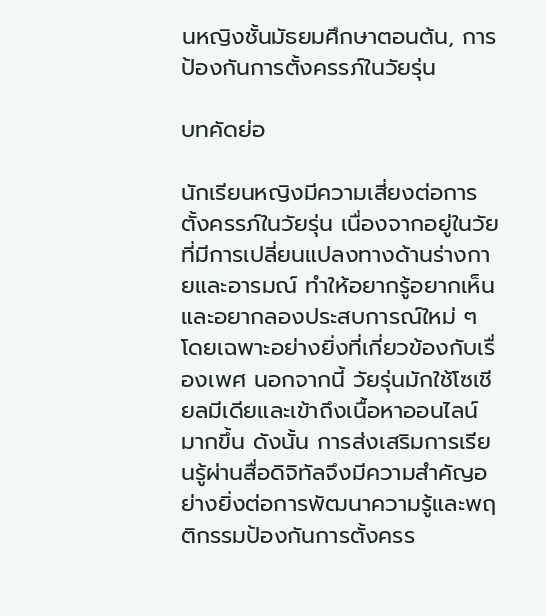นหญิงชั้นมัธยมศึกษาตอนต้น, การป้องกันการตั้งครรภ์ในวัยรุ่น

บทคัดย่อ

นักเรียนหญิงมีความเสี่ยงต่อการตั้งครรภ์ในวัยรุ่น เนื่องจากอยู่ในวัยที่มีการเปลี่ยนแปลงทางด้านร่างกายและอารมณ์ ทำให้อยากรู้อยากเห็นและอยากลองประสบการณ์ใหม่ ๆ โดยเฉพาะอย่างยิ่งที่เกี่ยวข้องกับเรื่องเพศ นอกจากนี้ วัยรุ่นมักใช้โซเชียลมีเดียและเข้าถึงเนื้อหาออนไลน์มากขึ้น ดังนั้น การส่งเสริมการเรียนรู้ผ่านสื่อดิจิทัลจึงมีความสำคัญอย่างยิ่งต่อการพัฒนาความรู้และพฤติกรรมป้องกันการตั้งครร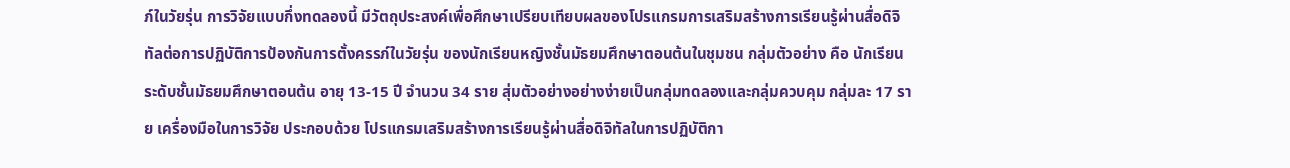ภ์ในวัยรุ่น การวิจัยแบบกึ่งทดลองนี้ มีวัตถุประสงค์เพื่อศึกษาเปรียบเทียบผลของโปรแกรมการเสริมสร้างการเรียนรู้ผ่านสื่อดิจิทัลต่อการปฏิบัติการป้องกันการตั้งครรภ์ในวัยรุ่น ของนักเรียนหญิงชั้นมัธยมศึกษาตอนต้นในชุมชน กลุ่มตัวอย่าง คือ นักเรียนระดับชั้นมัธยมศึกษาตอนต้น อายุ 13-15 ปี จำนวน 34 ราย สุ่มตัวอย่างอย่างง่ายเป็นกลุ่มทดลองและกลุ่มควบคุม กลุ่มละ 17 ราย เครื่องมือในการวิจัย ประกอบด้วย โปรแกรมเสริมสร้างการเรียนรู้ผ่านสื่อดิจิทัลในการปฏิบัติกา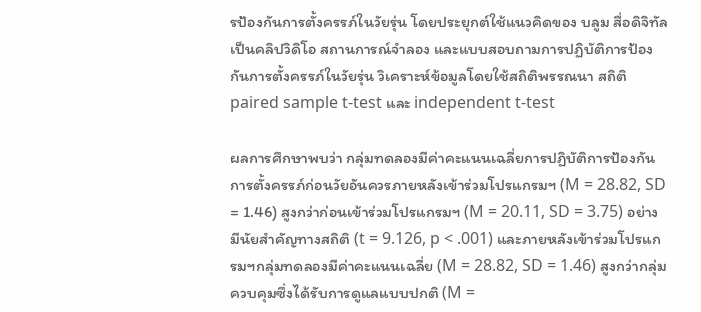รป้องกันการตั้งครรภ์ในวัยรุ่น โดยประยุกต์ใช้แนวคิดของ บลูม สื่อดิจิทัลเป็นคลิปวิดิโอ สถานการณ์จำลอง และแบบสอบถามการปฏิบัติการป้องกันการตั้งครรภ์ในวัยรุ่น วิเคราะห์ข้อมูลโดยใช้สถิติพรรณนา สถิติ paired sample t-test และ independent t-test

ผลการศึกษาพบว่า กลุ่มทดลองมีค่าคะแนนเฉลี่ยการปฏิบัติการป้องกันการตั้งครรภ์ก่อนวัยอันควรภายหลังเข้าร่วมโปรแกรมฯ (M = 28.82, SD = 1.46) สูงกว่าก่อนเข้าร่วมโปรแกรมฯ (M = 20.11, SD = 3.75) อย่างมีนัยสำคัญทางสถิติ (t = 9.126, p < .001) และภายหลังเข้าร่วมโปรแกรมฯกลุ่มทดลองมีค่าคะแนนเฉลี่ย (M = 28.82, SD = 1.46) สูงกว่ากลุ่มควบคุมซึ่งได้รับการดูแลแบบปกติ (M =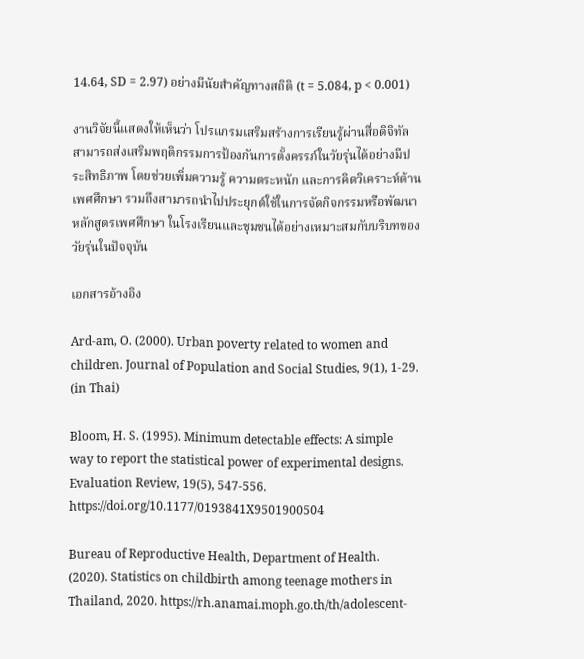14.64, SD = 2.97) อย่างมีนัยสำคัญทางสถิติ (t = 5.084, p < 0.001)

งานวิจัยนี้แสดงให้เห็นว่า โปรแกรมเสริมสร้างการเรียนรู้ผ่านสื่อดิจิทัลสามารถส่งเสริมพฤติกรรมการป้องกันการตั้งครรภ์ในวัยรุ่นได้อย่างมีประสิทธิภาพ โดยช่วยเพิ่มความรู้ ความตระหนัก และการคิดวิเคราะห์ด้านเพศศึกษา รวมถึงสามารถนำไปประยุกต์ใช้ในการจัดกิจกรรมหรือพัฒนาหลักสูตรเพศศึกษา ในโรงเรียนและชุมชนได้อย่างเหมาะสมกับบริบทของวัยรุ่นในปัจจุบัน

เอกสารอ้างอิง

Ard-am, O. (2000). Urban poverty related to women and children. Journal of Population and Social Studies, 9(1), 1-29. (in Thai)

Bloom, H. S. (1995). Minimum detectable effects: A simple way to report the statistical power of experimental designs. Evaluation Review, 19(5), 547-556. https://doi.org/10.1177/0193841X9501900504

Bureau of Reproductive Health, Department of Health. (2020). Statistics on childbirth among teenage mothers in Thailand, 2020. https://rh.anamai.moph.go.th/th/adolescent-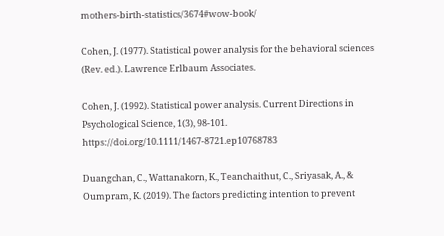mothers-birth-statistics/3674#wow-book/

Cohen, J. (1977). Statistical power analysis for the behavioral sciences (Rev. ed.). Lawrence Erlbaum Associates.

Cohen, J. (1992). Statistical power analysis. Current Directions in Psychological Science, 1(3), 98-101. https://doi.org/10.1111/1467-8721.ep10768783

Duangchan, C., Wattanakorn, K., Teanchaithut, C., Sriyasak, A., & Oumpram, K. (2019). The factors predicting intention to prevent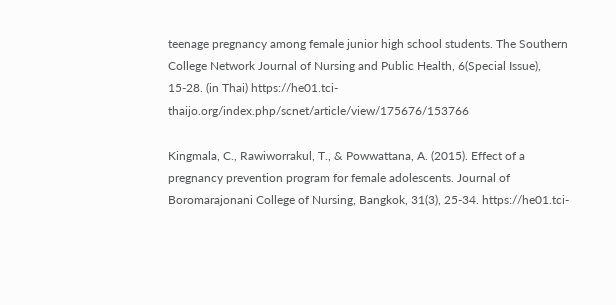teenage pregnancy among female junior high school students. The Southern College Network Journal of Nursing and Public Health, 6(Special Issue), 15-28. (in Thai) https://he01.tci-thaijo.org/index.php/scnet/article/view/175676/153766

Kingmala, C., Rawiworrakul, T., & Powwattana, A. (2015). Effect of a pregnancy prevention program for female adolescents. Journal of Boromarajonani College of Nursing, Bangkok, 31(3), 25-34. https://he01.tci-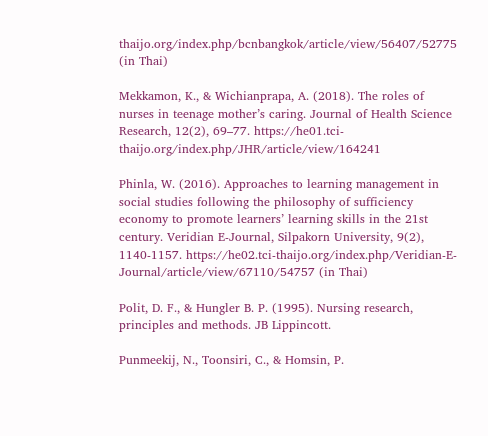thaijo.org/index.php/bcnbangkok/article/view/56407/52775 (in Thai)

Mekkamon, K., & Wichianprapa, A. (2018). The roles of nurses in teenage mother’s caring. Journal of Health Science Research, 12(2), 69–77. https://he01.tci-thaijo.org/index.php/JHR/article/view/164241

Phinla, W. (2016). Approaches to learning management in social studies following the philosophy of sufficiency economy to promote learners’ learning skills in the 21st century. Veridian E-Journal, Silpakorn University, 9(2), 1140-1157. https://he02.tci-thaijo.org/index.php/Veridian-E-Journal/article/view/67110/54757 (in Thai)

Polit, D. F., & Hungler B. P. (1995). Nursing research, principles and methods. JB Lippincott.

Punmeekij, N., Toonsiri, C., & Homsin, P.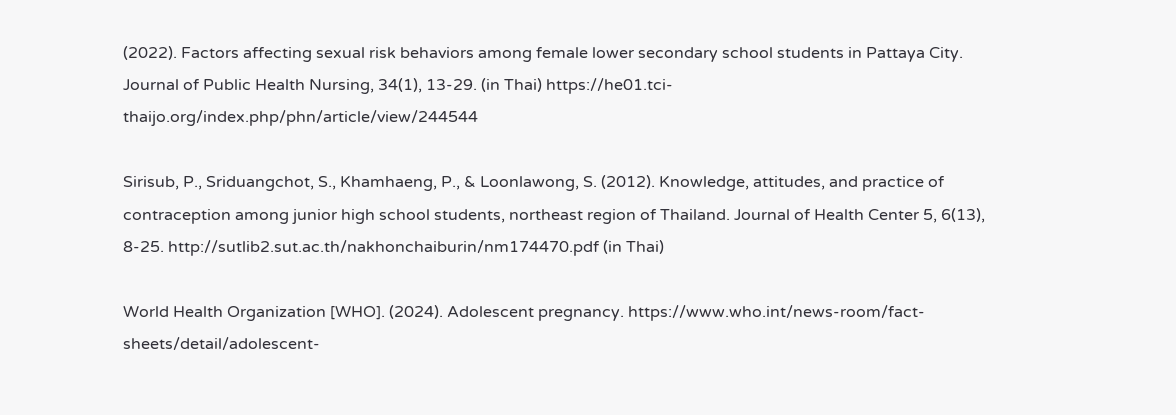(2022). Factors affecting sexual risk behaviors among female lower secondary school students in Pattaya City. Journal of Public Health Nursing, 34(1), 13-29. (in Thai) https://he01.tci-thaijo.org/index.php/phn/article/view/244544

Sirisub, P., Sriduangchot, S., Khamhaeng, P., & Loonlawong, S. (2012). Knowledge, attitudes, and practice of contraception among junior high school students, northeast region of Thailand. Journal of Health Center 5, 6(13), 8-25. http://sutlib2.sut.ac.th/nakhonchaiburin/nm174470.pdf (in Thai)

World Health Organization [WHO]. (2024). Adolescent pregnancy. https://www.who.int/news-room/fact-sheets/detail/adolescent-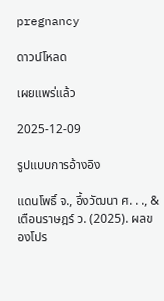pregnancy

ดาวน์โหลด

เผยแพร่แล้ว

2025-12-09

รูปแบบการอ้างอิง

แดนโพธิ์ จ., อึ้งวัฒนา ศ. . ., & เตือนราษฎร์ ว. (2025). ผลของโปร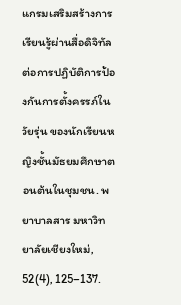แกรมเสริมสร้างการเรียนรู้ผ่านสื่อดิจิทัลต่อการปฏิบัติการป้องกันการตั้งครรภ์ในวัยรุ่น ของนักเรียนหญิงชั้นมัธยมศึกษาตอนต้นในชุมชน. พยาบาลสาร มหาวิทยาลัยเชียงใหม่, 52(4), 125–137.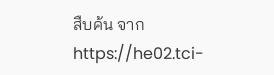สืบค้น จาก https://he02.tci-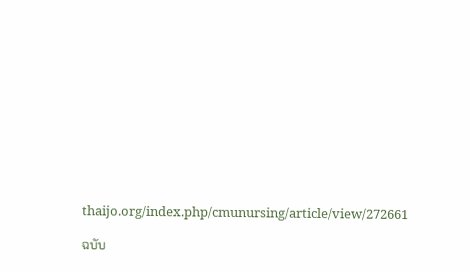thaijo.org/index.php/cmunursing/article/view/272661

ฉบับ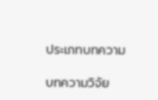ประเภทบทความ

บทความวิจัย